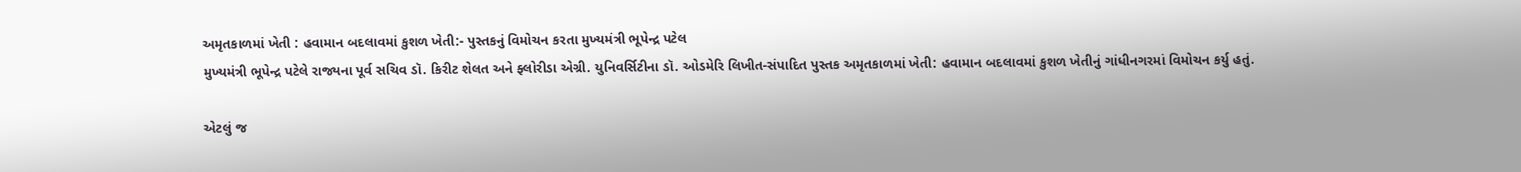અમૃતકાળમાં ખેતી : હવામાન બદલાવમાં કુશળ ખેતી:- પુસ્તકનું વિમોચન કરતા મુખ્યમંત્રી ભૂપેન્દ્ર પટેલ
મુખ્યમંત્રી ભૂપેન્દ્ર પટેલે રાજ્યના પૂર્વ સચિવ ડૉ. કિરીટ શેલત અને ફ્લોરીડા એગ્રી. યુનિવર્સિટીના ડૉ. ઓડમેરિ લિખીત-સંપાદિત પુસ્તક અમૃતકાળમાં ખેતી: હવામાન બદલાવમાં કુશળ ખેતીનું ગાંધીનગરમાં વિમોચન કર્યુ હતું.

એટલું જ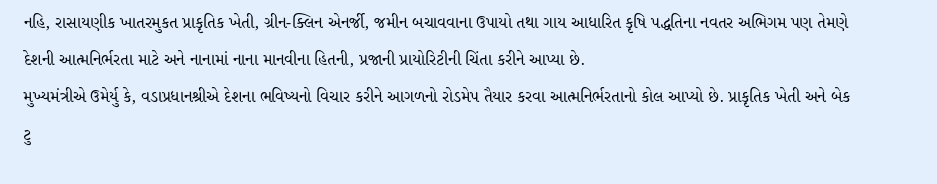નહિ, રાસાયણીક ખાતરમુકત પ્રાકૃતિક ખેતી, ગ્રીન-ક્લિન એનર્જી, જમીન બચાવવાના ઉપાયો તથા ગાય આધારિત કૃષિ પદ્ધતિના નવતર અભિગમ પણ તેમણે દેશની આત્મનિર્ભરતા માટે અને નાનામાં નાના માનવીના હિતની, પ્રજાની પ્રાયોરિટીની ચિંતા કરીને આપ્યા છે.
મુખ્યમંત્રીએ ઉમેર્યુ કે, વડાપ્રધાનશ્રીએ દેશના ભવિષ્યનો વિચાર કરીને આગળનો રોડમેપ તૈયાર કરવા આત્મનિર્ભરતાનો કોલ આપ્યો છે. પ્રાકૃતિક ખેતી અને બેક ટુ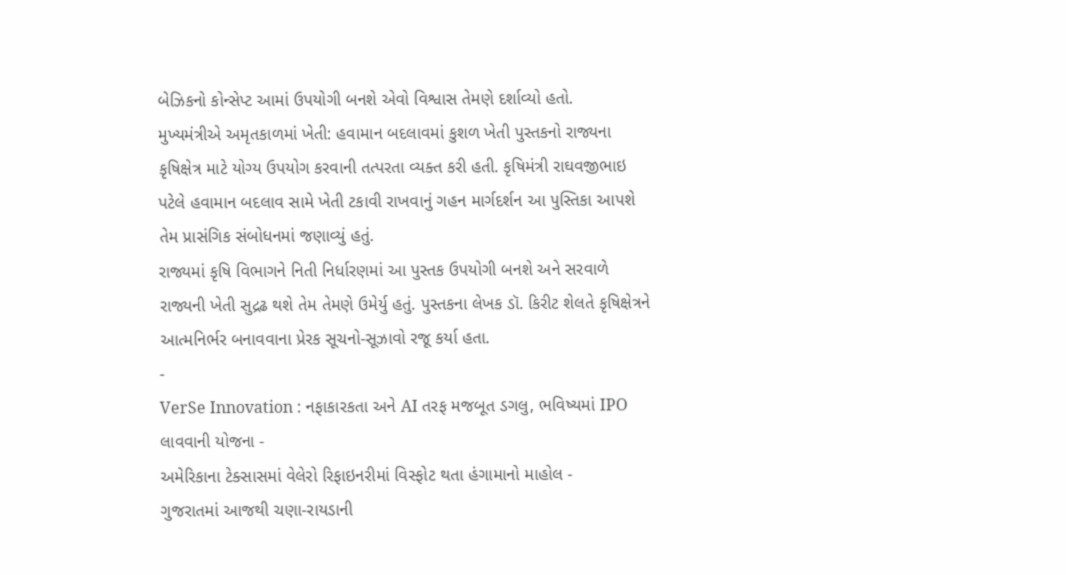બેઝિકનો કોન્સેપ્ટ આમાં ઉપયોગી બનશે એવો વિશ્વાસ તેમણે દર્શાવ્યો હતો.
મુખ્યમંત્રીએ અમૃતકાળમાં ખેતી: હવામાન બદલાવમાં કુશળ ખેતી પુસ્તકનો રાજ્યના કૃષિક્ષેત્ર માટે યોગ્ય ઉપયોગ કરવાની તત્પરતા વ્યક્ત કરી હતી. કૃષિમંત્રી રાઘવજીભાઇ પટેલે હવામાન બદલાવ સામે ખેતી ટકાવી રાખવાનું ગહન માર્ગદર્શન આ પુસ્તિકા આપશે તેમ પ્રાસંગિક સંબોધનમાં જણાવ્યું હતું.
રાજ્યમાં કૃષિ વિભાગને નિતી નિર્ધારણમાં આ પુસ્તક ઉપયોગી બનશે અને સરવાળે રાજ્યની ખેતી સુદ્રઢ થશે તેમ તેમણે ઉમેર્યુ હતું. પુસ્તકના લેખક ડૉ. કિરીટ શેલતે કૃષિક્ષેત્રને આત્મનિર્ભર બનાવવાના પ્રેરક સૂચનો-સૂઝાવો રજૂ કર્યા હતા.
-
VerSe Innovation : નફાકારકતા અને AI તરફ મજબૂત ડગલુ, ભવિષ્યમાં IPO લાવવાની યોજના -
અમેરિકાના ટેક્સાસમાં વેલેરો રિફાઇનરીમાં વિસ્ફોટ થતા હંગામાનો માહોલ -
ગુજરાતમાં આજથી ચણા-રાયડાની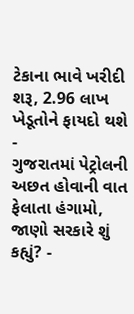ટેકાના ભાવે ખરીદી શરૂ, 2.96 લાખ ખેડૂતોને ફાયદો થશે -
ગુજરાતમાં પેટ્રોલની અછત હોવાની વાત ફેલાતા હંગામો, જાણો સરકારે શું કહ્યું? -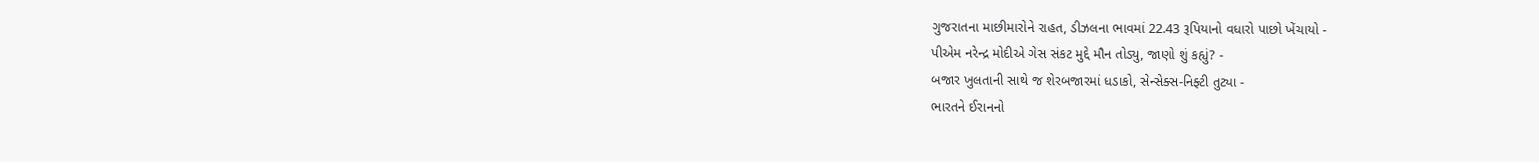ગુજરાતના માછીમારોને રાહત, ડીઝલના ભાવમાં 22.43 રૂપિયાનો વધારો પાછો ખેંચાયો -
પીએમ નરેન્દ્ર મોદીએ ગેસ સંકટ મુદ્દે મૌન તોડ્યુ, જાણો શું કહ્યું? -
બજાર ખુલતાની સાથે જ શેરબજારમાં ધડાકો, સેન્સેક્સ-નિફ્ટી તુટ્યા -
ભારતને ઈરાનનો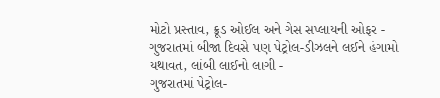મોટો પ્રસ્તાવ, ક્રૂડ ઓઈલ અને ગેસ સપ્લાયની ઓફર -
ગુજરાતમાં બીજા દિવસે પણ પેટ્રોલ-ડીઝલને લઈને હંગામો યથાવત, લાંબી લાઈનો લાગી -
ગુજરાતમાં પેટ્રોલ-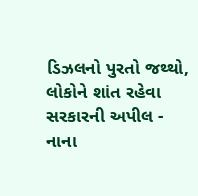ડિઝલનો પુરતો જથ્થો, લોકોને શાંત રહેવા સરકારની અપીલ -
નાના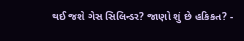થઈ જશે ગેસ સિલિન્ડર? જાણો શું છે હકિકત? -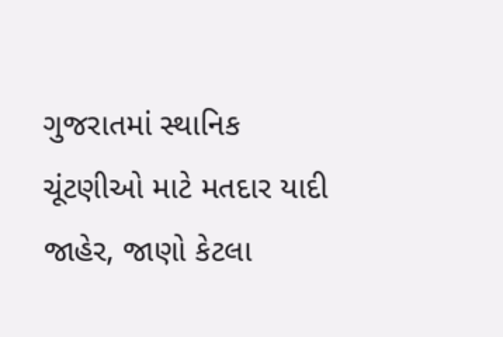ગુજરાતમાં સ્થાનિક ચૂંટણીઓ માટે મતદાર યાદી જાહેર, જાણો કેટલા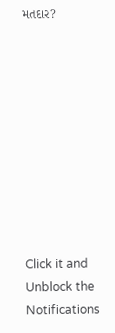મતદાર?










Click it and Unblock the Notifications